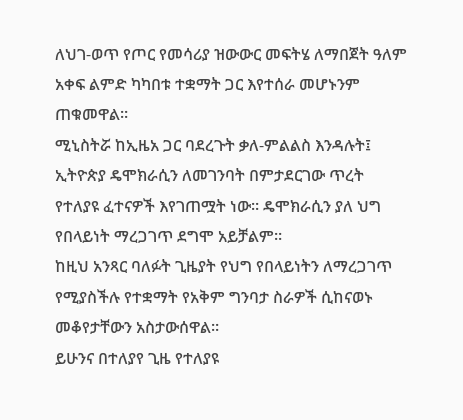ለህገ-ወጥ የጦር የመሳሪያ ዝውውር መፍትሄ ለማበጀት ዓለም አቀፍ ልምድ ካካበቱ ተቋማት ጋር እየተሰራ መሆኑንም ጠቁመዋል።
ሚኒስትሯ ከኢዜአ ጋር ባደረጉት ቃለ-ምልልስ እንዳሉት፤ ኢትዮጵያ ዴሞክራሲን ለመገንባት በምታደርገው ጥረት የተለያዩ ፈተናዎች እየገጠሟት ነው። ዴሞክራሲን ያለ ህግ የበላይነት ማረጋገጥ ደግሞ አይቻልም።
ከዚህ አንጻር ባለፉት ጊዜያት የህግ የበላይነትን ለማረጋገጥ የሚያስችሉ የተቋማት የአቅም ግንባታ ስራዎች ሲከናወኑ መቆየታቸውን አስታውሰዋል።
ይሁንና በተለያየ ጊዜ የተለያዩ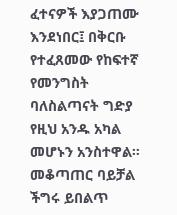ፈተናዎች እያጋጠሙ እንደነበር፤ በቅርቡ የተፈጸመው የከፍተኛ የመንግስት ባለስልጣናት ግድያ የዚህ አንዱ አካል መሆኑን አንስተዋል።
መቆጣጠር ባይቻል ችግሩ ይበልጥ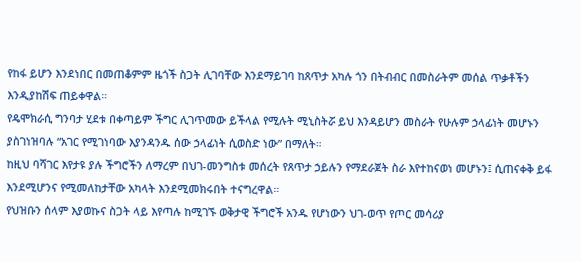የከፋ ይሆን እንደነበር በመጠቆምም ዜጎች ስጋት ሊገባቸው እንደማይገባ ከጸጥታ አካሉ ጎን በትብብር በመስራትም መሰል ጥቃቶችን እንዲያከሽፍ ጠይቀዋል።
የዴሞክራሲ ግንባታ ሂደቱ በቀጣይም ችግር ሊገጥመው ይችላል የሚሉት ሚኒስትሯ ይህ እንዳይሆን መስራት የሁሉም ኃላፊነት መሆኑን ያስገነዝባሉ “አገር የሚገነባው እያንዳንዱ ሰው ኃላፊነት ሲወስድ ነው” በማለት።
ከዚህ ባሻገር እየታዩ ያሉ ችግሮችን ለማረም በህገ-መንግስቱ መሰረት የጸጥታ ኃይሉን የማደራጀት ስራ እየተከናወነ መሆኑን፤ ሲጠናቀቅ ይፋ እንደሚሆንና የሚመለከታቸው አካላት እንደሚመክሩበት ተናግረዋል።
የህዝቡን ሰላም እያወኩና ስጋት ላይ እየጣሉ ከሚገኙ ወቅታዊ ችግሮች አንዱ የሆነውን ህገ-ወጥ የጦር መሳሪያ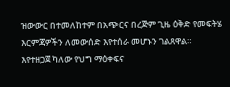ዝውውር በተመለከተም በአጭርና በረጅም ጊዜ ዕቅድ የመፍትሄ እርምጃዎችን ለመውሰድ እየተሰራ መሆኑን ገልጸዋል።
እየተዘጋጀ ካለው የህግ ማዕቀፍና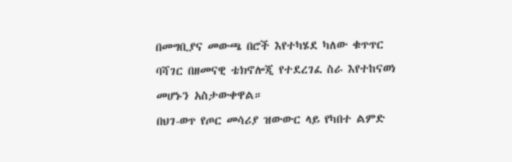በመግቢያና መውጫ በሮች እየተካሄደ ካለው ቁጥጥር ባሻገር በዘመናዊ ቴክኖሎጂ የተደረገፈ ስራ እየተከናወነ መሆኑን አስታውቀዋል።
በህገ-ወጥ የጦር መሳሪያ ዝውውር ላይ የካበተ ልምድ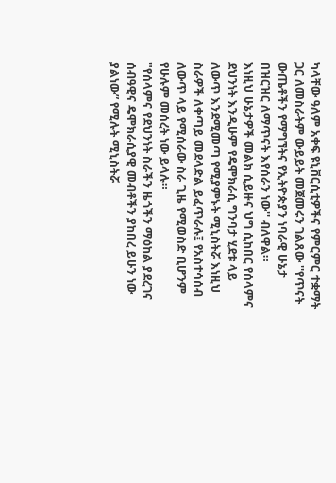ካላቸው ዓለም አቀፍ ዩኒቨርሲቲዎችና የምርምር ተቋማት ጋር ለመስራትም ውይይት መጀመሩን ገልጸው ''የጥናት ውጤቶችን የማግኘትና የኢትዮጵያን ነባራዊ ሁኔታ በዝርዝር ለማጥናት እየሰራን ነው'' ብለዋል።
እነዚህ ሁኔታዎች መልክ ሲይዙና ህግ ሲከበር የሰላምና ደህንነት እንዲሁም የዴሞክራሲ ግንባታ ሂደቱ ላይ ለውጥ እንደሚመጣ የሚያምኑት ሚኒስትሯ እነዚህ ስራዎች ለቀጣይ መደላድል ይፈጥራሉ፤ የአስተሳሰብ ለውጥ ላይ የሚሰራው ስራ ጊዜ የሚወስድ ቢሆንም የሁሉም መሰረት ነው ይላሉ።
"የሰላምና የደህንነት ስራችን ዜጎችን ማዕከል ያደረገና ሰብዓዊና ዴሞክራሲያዊ መብቶችን ያከበረ ይሁን ነው ያልነው” የሚሉት ሚኒስትሯ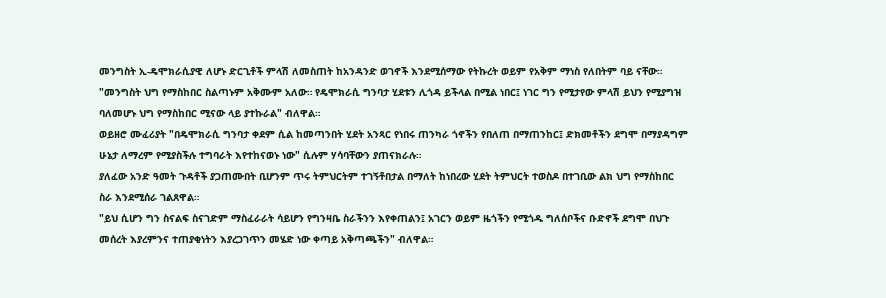መንግስት ኢ-ዴሞክራሲያዊ ለሆኑ ድርጊቶች ምላሽ ለመስጠት ከአንዳንድ ወገኖች እንደሚሰማው የትኩረት ወይም የአቅም ማነስ የለበትም ባይ ናቸው።
"መንግስት ህግ የማስከበር ስልጣኑም አቅሙም አለው። የዴሞክራሲ ግንባታ ሂደቱን ሊጎዳ ይችላል በሚል ነበር፤ ነገር ግን የሚታየው ምላሽ ይህን የሚያግዝ ባለመሆኑ ህግ የማስከበር ሚናው ላይ ያተኩራል" ብለዋል።
ወይዘሮ ሙፈሪያት "በዴሞክራሲ ግንባታ ቀደም ሲል ከመጣንበት ሂደት አንጻር የነበሩ ጠንካራ ጎኖችን የበለጠ በማጠንከር፤ ድክመቶችን ደግሞ በማያዳግም ሁኔታ ለማረም የሚያስችሉ ተግባራት እየተከናወኑ ነው" ሲሉም ሃሳባቸውን ያጠናክራሉ።
ያለፈው አንድ ዓመት ጉዳቶች ያጋጠሙበት ቢሆንም ጥሩ ትምህርትም ተገኝቶበታል በማለት ከነበረው ሂደት ትምህርት ተወስዶ በተገቢው ልክ ህግ የማስከበር ስራ እንደሚሰራ ገልጸዋል።
"ይህ ሲሆን ግን ስናልፍ ስናገድም ማስፈራራት ሳይሆን የግንዛቤ ስራችንን እየቀጠልን፤ አገርን ወይም ዜጎችን የሚጎዱ ግለሰቦችና ቡድኖች ደግሞ በህጉ መሰረት እያረምንና ተጠያቂነትን እያረጋገጥን መሄድ ነው ቀጣይ አቅጣጫችን" ብለዋል።